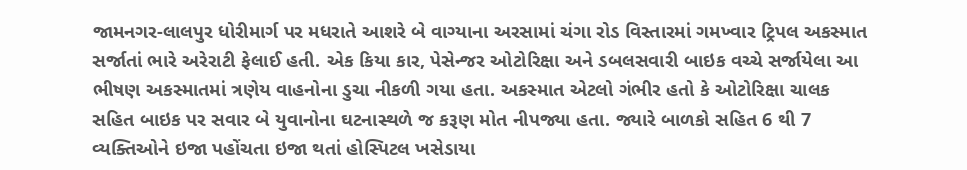જામનગર-લાલપુર ધોરીમાર્ગ પર મધરાતે આશરે બે વાગ્યાના અરસામાં ચંગા રોડ વિસ્તારમાં ગમખ્વાર ટ્રિપલ અકસ્માત સર્જાતાં ભારે અરેરાટી ફેલાઈ હતી. એક કિયા કાર, પેસેન્જર ઓટોરિક્ષા અને ડબલસવારી બાઇક વચ્ચે સર્જાયેલા આ ભીષણ અકસ્માતમાં ત્રણેય વાહનોના ડુચા નીકળી ગયા હતા. અકસ્માત એટલો ગંભીર હતો કે ઓટોરિક્ષા ચાલક સહિત બાઇક પર સવાર બે યુવાનોના ઘટનાસ્થળે જ કરૂણ મોત નીપજ્યા હતા. જ્યારે બાળકો સહિત 6 થી 7 વ્યક્તિઓને ઇજા પહોંચતા ઇજા થતાં હોસ્પિટલ ખસેડાયા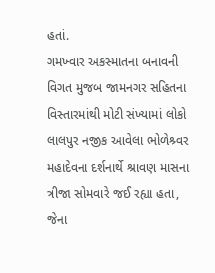હતાં.
ગમખ્વાર અકસ્માતના બનાવની વિગત મુજબ જામનગર સહિતના વિસ્તારમાંથી મોટી સંખ્યામાં લોકો લાલપુર નજીક આવેલા ભોળેશ્ર્વર મહાદેવના દર્શનાર્થે શ્રાવણ માસના ત્રીજા સોમવારે જઈ રહ્યા હતા, જેના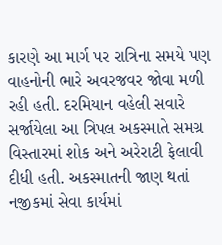કારણે આ માર્ગ પર રાત્રિના સમયે પણ વાહનોની ભારે અવરજવર જોવા મળી રહી હતી. દરમિયાન વહેલી સવારે સર્જાયેલા આ ત્રિપલ અકસ્માતે સમગ્ર વિસ્તારમાં શોક અને અરેરાટી ફેલાવી દીધી હતી. અકસ્માતની જાણ થતાં નજીકમાં સેવા કાર્યમાં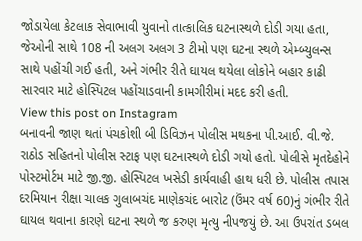જોડાયેલા કેટલાક સેવાભાવી યુવાનો તાત્કાલિક ઘટનાસ્થળે દોડી ગયા હતા, જેઓની સાથે 108 ની અલગ અલગ 3 ટીમો પણ ઘટના સ્થળે એમ્બ્યુલન્સ સાથે પહોંચી ગઈ હતી, અને ગંભીર રીતે ઘાયલ થયેલા લોકોને બહાર કાઢી સારવાર માટે હોસ્પિટલ પહોંચાડવાની કામગીરીમાં મદદ કરી હતી.
View this post on Instagram
બનાવની જાણ થતાં પંચકોશી બી ડિવિઝન પોલીસ મથકના પી.આઈ. વી.જે. રાઠોડ સહિતનો પોલીસ સ્ટાફ પણ ઘટનાસ્થળે દોડી ગયો હતો. પોલીસે મૃતદેહોને પોસ્ટમોર્ટમ માટે જી.જી. હોસ્પિટલ ખસેડી કાર્યવાહી હાથ ધરી છે. પોલીસ તપાસ દરમિયાન રીક્ષા ચાલક ગુલાબચંદ માણેકચંદ બારોટ (ઉંમર વર્ષ 60)નું ગંભીર રીતે ઘાયલ થવાના કારણે ઘટના સ્થળે જ કરુણ મૃત્યુ નીપજયું છે. આ ઉપરાંત ડબલ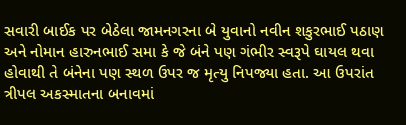સવારી બાઈક પર બેઠેલા જામનગરના બે યુવાનો નવીન શકુરભાઈ પઠાણ અને નોમાન હારુનભાઈ સમા કે જે બંને પણ ગંભીર સ્વરૂપે ઘાયલ થવા હોવાથી તે બંનેના પણ સ્થળ ઉપર જ મૃત્યુ નિપજ્યા હતા. આ ઉપરાંત ત્રીપલ અકસ્માતના બનાવમાં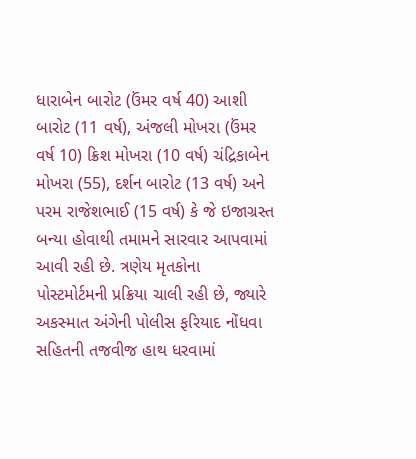ધારાબેન બારોટ (ઉંમર વર્ષ 40) આશી બારોટ (11 વર્ષ), અંજલી મોખરા (ઉંમર વર્ષ 10) ક્રિશ મોખરા (10 વર્ષ) ચંદ્રિકાબેન મોખરા (55), દર્શન બારોટ (13 વર્ષ) અને પરમ રાજેશભાઈ (15 વર્ષ) કે જે ઇજાગ્રસ્ત બન્યા હોવાથી તમામને સારવાર આપવામાં આવી રહી છે. ત્રણેય મૃતકોના પોસ્ટમોર્ટમની પ્રક્રિયા ચાલી રહી છે, જ્યારે અકસ્માત અંગેની પોલીસ ફરિયાદ નોંધવા સહિતની તજવીજ હાથ ધરવામાં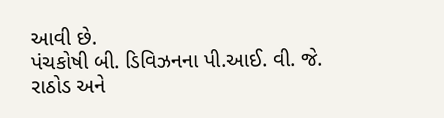આવી છે.
પંચકોષી બી. ડિવિઝનના પી.આઈ. વી. જે. રાઠોડ અને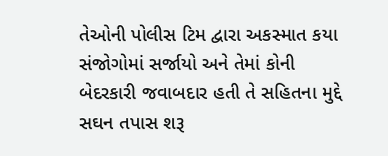તેઓની પોલીસ ટિમ દ્વારા અકસ્માત કયા સંજોગોમાં સર્જાયો અને તેમાં કોની બેદરકારી જવાબદાર હતી તે સહિતના મુદ્દે સઘન તપાસ શરૂ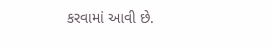કરવામાં આવી છે.